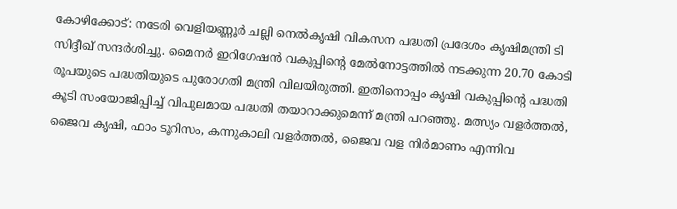കോഴിക്കോട്: നടേരി വെളിയണ്ണൂര്‍ ചല്ലി നെല്‍കൃഷി വികസന പദ്ധതി പ്രദേശം കൃഷിമന്ത്രി ടി സിദ്ദീഖ് സന്ദര്‍ശിച്ചു. മൈനര്‍ ഇറിഗേഷന്‍ വകുപ്പിന്റെ മേല്‍നോട്ടത്തില്‍ നടക്കുന്ന 20.70 കോടി രൂപയുടെ പദ്ധതിയുടെ പുരോഗതി മന്ത്രി വിലയിരുത്തി. ഇതിനൊപ്പം കൃഷി വകുപ്പിന്റെ പദ്ധതി കൂടി സംയോജിപ്പിച്ച് വിപുലമായ പദ്ധതി തയാറാക്കുമെന്ന് മന്ത്രി പറഞ്ഞു. മത്സ്യം വളര്‍ത്തല്‍, ജൈവ കൃഷി, ഫാം ടൂറിസം, കന്നുകാലി വളര്‍ത്തല്‍, ജൈവ വള നിര്‍മാണം എന്നിവ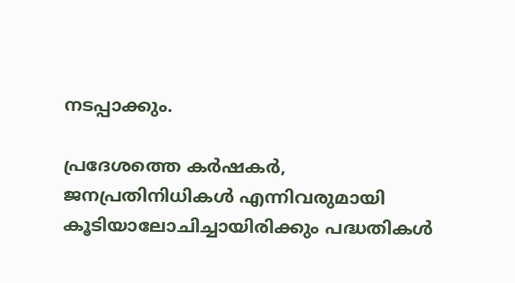നടപ്പാക്കും.

പ്രദേശത്തെ കര്‍ഷകര്‍, ജനപ്രതിനിധികള്‍ എന്നിവരുമായി കൂടിയാലോചിച്ചായിരിക്കും പദ്ധതികള്‍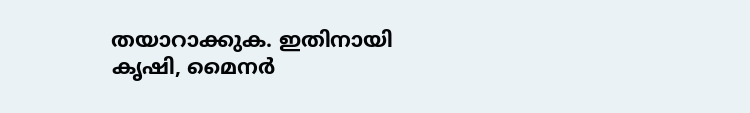തയാറാക്കുക. ഇതിനായി കൃഷി, മൈനര്‍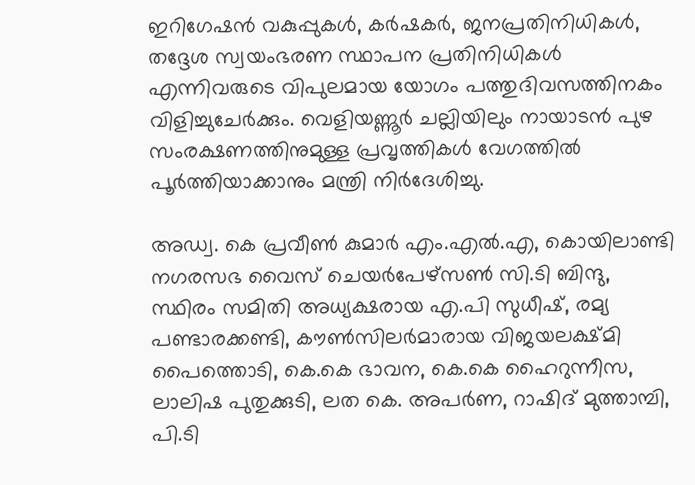ഇറിഗേഷന്‍ വകുപ്പുകള്‍, കര്‍ഷകര്‍, ജനപ്രതിനിധികള്‍, തദ്ദേശ സ്വയംഭരണ സ്ഥാപന പ്രതിനിധികള്‍ എന്നിവരുടെ വിപുലമായ യോഗം പത്തുദിവസത്തിനകം വിളിച്ചുചേര്‍ക്കും. വെളിയണ്ണൂര്‍ ചല്ലിയിലും നായാടന്‍ പുഴ സംരക്ഷണത്തിനുമുള്ള പ്രവൃത്തികള്‍ വേഗത്തില്‍ പൂര്‍ത്തിയാക്കാനും മന്ത്രി നിര്‍ദേശിച്ചു.

അഡ്വ. കെ പ്രവീണ്‍ കുമാര്‍ എം.എല്‍.എ, കൊയിലാണ്ടി നഗരസഭ വൈസ് ചെയര്‍പേഴ്‌സണ്‍ സി.ടി ബിന്ദു, സ്ഥിരം സമിതി അധ്യക്ഷരായ എ.പി സുധീഷ്, രമ്യ പണ്ടാരക്കണ്ടി, കൗണ്‍സിലര്‍മാരായ വിജയലക്ഷ്മി പൈത്തൊടി, കെ.കെ ഭാവന, കെ.കെ ഹൈറുന്നീസ, ലാലിഷ പുതുക്കുടി, ലത കെ. അപര്‍ണ, റാഷിദ് മുത്താമ്പി, പി.ടി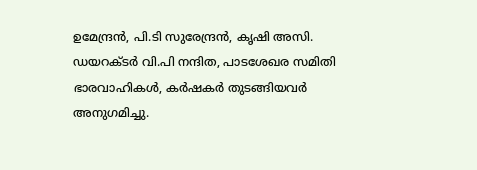ഉമേന്ദ്രന്‍, പി.ടി സുരേന്ദ്രന്‍, കൃഷി അസി. ഡയറക്ടര്‍ വി.പി നന്ദിത, പാടശേഖര സമിതി ഭാരവാഹികള്‍, കര്‍ഷകര്‍ തുടങ്ങിയവര്‍ അനുഗമിച്ചു.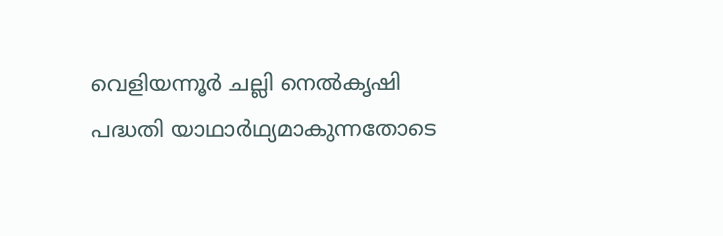വെളിയന്നൂര്‍ ചല്ലി നെല്‍കൃഷി പദ്ധതി യാഥാര്‍ഥ്യമാകുന്നതോടെ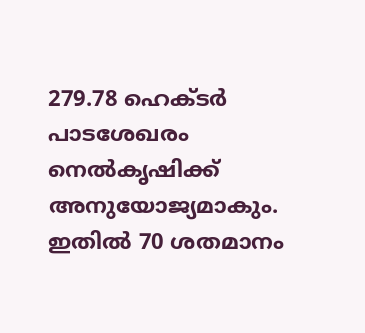279.78 ഹെക്ടര്‍ പാടശേഖരം നെല്‍കൃഷിക്ക് അനുയോജ്യമാകും. ഇതില്‍ 70 ശതമാനം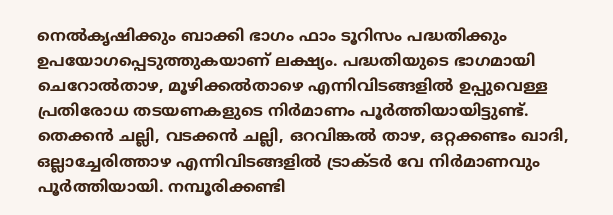നെല്‍കൃഷിക്കും ബാക്കി ഭാഗം ഫാം ടൂറിസം പദ്ധതിക്കും ഉപയോഗപ്പെടുത്തുകയാണ് ലക്ഷ്യം. പദ്ധതിയുടെ ഭാഗമായി ചെറോല്‍താഴ, മൂഴിക്കല്‍താഴെ എന്നിവിടങ്ങളില്‍ ഉപ്പുവെള്ള പ്രതിരോധ തടയണകളുടെ നിര്‍മാണം പൂര്‍ത്തിയായിട്ടുണ്ട്. തെക്കന്‍ ചല്ലി, വടക്കന്‍ ചല്ലി, ഒറവിങ്കല്‍ താഴ, ഒറ്റക്കണ്ടം ഖാദി, ഒല്ലാച്ചേരിത്താഴ എന്നിവിടങ്ങളില്‍ ട്രാക്ടര്‍ വേ നിര്‍മാണവും പൂര്‍ത്തിയായി. നമ്പൂരിക്കണ്ടി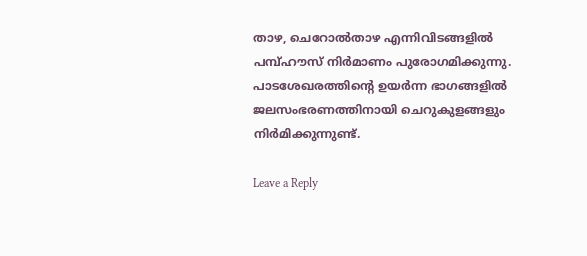താഴ, ചെറോല്‍താഴ എന്നിവിടങ്ങളില്‍ പമ്പ്ഹൗസ് നിര്‍മാണം പുരോഗമിക്കുന്നു. പാടശേഖരത്തിന്റെ ഉയര്‍ന്ന ഭാഗങ്ങളില്‍ ജലസംഭരണത്തിനായി ചെറുകുളങ്ങളും നിര്‍മിക്കുന്നുണ്ട്.

Leave a Reply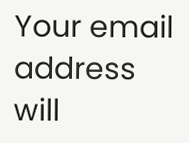Your email address will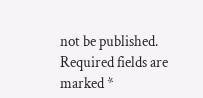not be published. Required fields are marked *